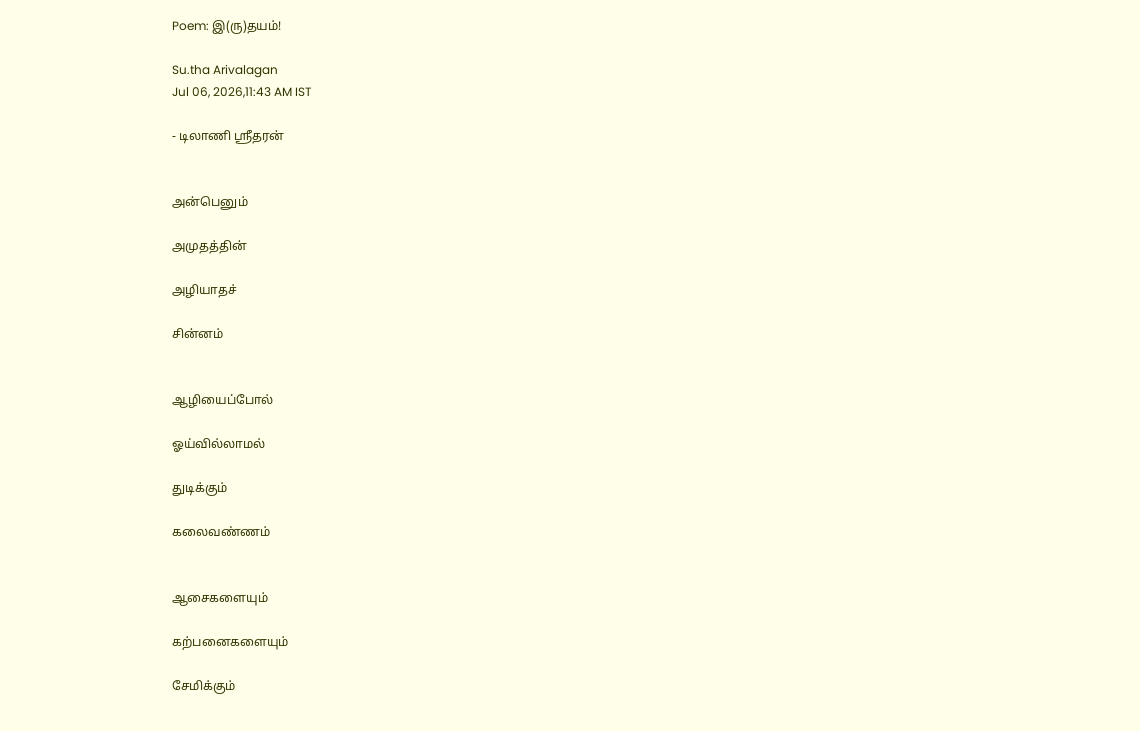Poem: இ(ரு)தயம்!

Su.tha Arivalagan
Jul 06, 2026,11:43 AM IST

- டிலாணி ஸ்ரீதரன்


அன்பெனும்

அமுதத்தின்

அழியாதச்

சின்னம்


ஆழியைப்போல்

ஓய்வில்லாமல்

துடிக்கும்

கலைவண்ணம்


ஆசைகளையும்

கற்பனைகளையும்

சேமிக்கும்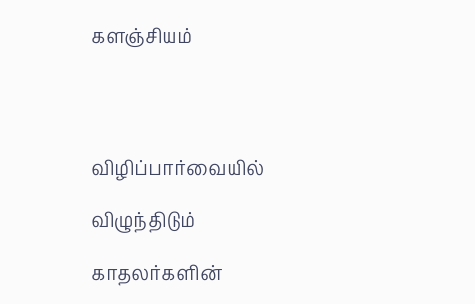களஞ்சியம்




விழிப்பார்வையில்

விழுந்திடும்

காதலர்களின்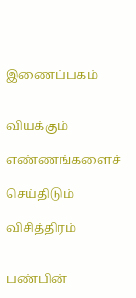இணைப்பகம்


வியக்கும்

எண்ணங்களைச்

செய்திடும்

விசித்திரம்


பண்பின்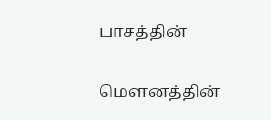பாசத்தின்

மெளனத்தின்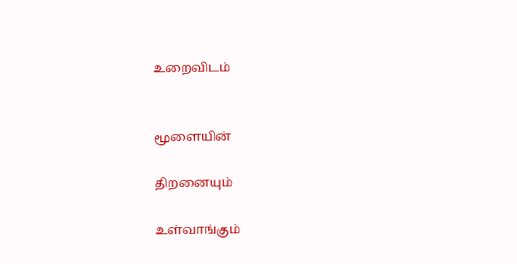உறைவிடம்


மூளையின்

திறனையும்

உள்வாங்கும்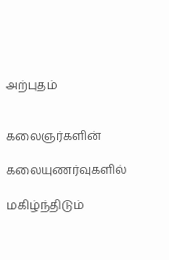அற்புதம்


கலைஞர்களின்

கலையுணர்வுகளில்

மகிழ்ந்திடும்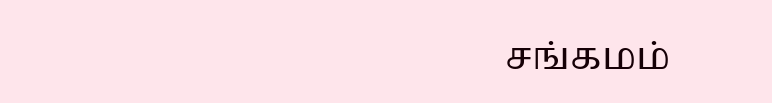சங்கமம்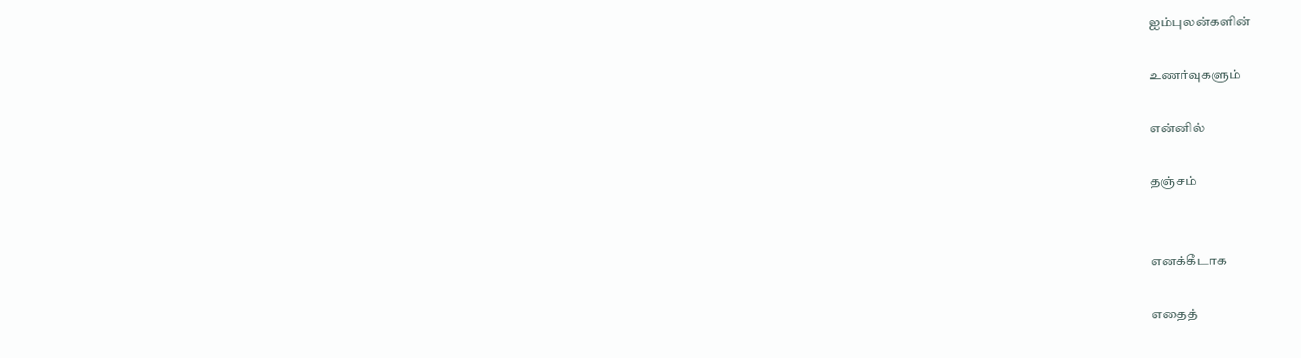ஐம்புலன்களின்

உணர்வுகளும்

என்னில்

தஞ்சம்


எனக்கீடாக

எதைத்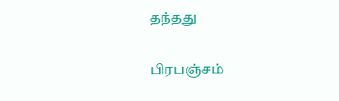தந்தது

பிரபஞ்சம்